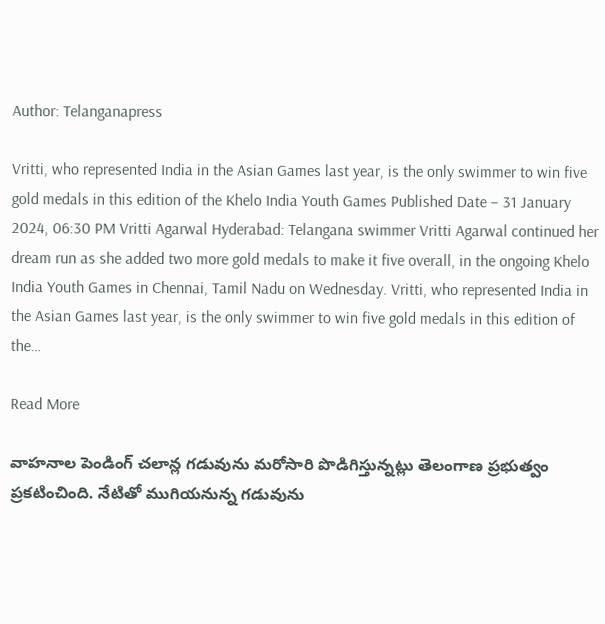Author: Telanganapress

Vritti, who represented India in the Asian Games last year, is the only swimmer to win five gold medals in this edition of the Khelo India Youth Games Published Date – 31 January 2024, 06:30 PM Vritti Agarwal Hyderabad: Telangana swimmer Vritti Agarwal continued her dream run as she added two more gold medals to make it five overall, in the ongoing Khelo India Youth Games in Chennai, Tamil Nadu on Wednesday. Vritti, who represented India in the Asian Games last year, is the only swimmer to win five gold medals in this edition of the…

Read More

వాహనాల పెండింగ్‌ చలాన్ల గడువును మరోసారి పొడిగిస్తున్నట్లు తెలంగాణ ప్రభుత్వం ప్రకటించింది. నేటితో ముగియనున్న గడువును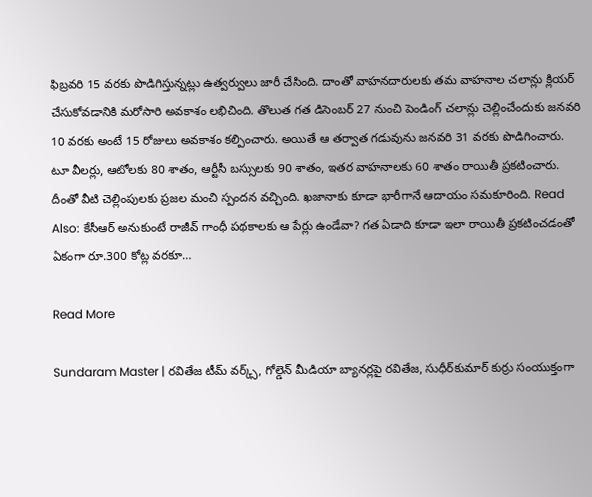ఫిబ్రవరి 15 వరకు పొడిగిస్తున్నట్లు ఉత్వర్వులు జారీ చేసింది. దాంతో వాహనదారులకు తమ వాహనాల చలాన్లు క్లియర్ చేసుకోవడానికి మరోసారి అవకాశం లభిచింది. తొలుత గ‌త డిసెంబ‌ర్ 27 నుంచి పెండింగ్ చలాన్లు చెల్లించేందుకు జనవరి 10 వరకు అంటే 15 రోజులు అవ‌కాశం క‌ల్పించారు. అయితే ఆ తర్వాత గడువును జనవరి 31 వ‌ర‌కు పొడిగించారు. టూ వీలర్లు, ఆటోల‌కు 80 శాతం, ఆర్టీసీ బ‌స్సుల‌కు 90 శాతం, ఇత‌ర వాహ‌నాల‌కు 60 శాతం రాయితీ ప్ర‌క‌టించారు. దీంతో వీటి చెల్లింపులకు ప్రజల మంచి స్పంద‌న వ‌చ్చింది. ఖజానాకు కూడా భారీగానే ఆదాయం సమకూరింది. Read Also: కేసీఆర్ అనుకుంటే రాజీవ్ గాంధీ పథకాలకు ఆ పేర్లు ఉండేవా? గత ఏడాది కూడా ఇలా రాయితీ ప్రకటించడంతో ఏకంగా రూ.300 కోట్ల వరకూ…

Read More

Sundaram Master | రవితేజ టీమ్‌ వర్క్స్‌, గోల్డెన్‌ మీడియా బ్యానర్లపై రవితేజ, సుధీర్‌కుమార్‌ కుర్రు సంయుక్తంగా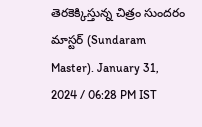తెరకెక్కిస్తున్న చిత్రం సుందరం మాస్టర్ (Sundaram Master). January 31, 2024 / 06:28 PM IST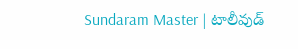Sundaram Master | టాలీవుడ్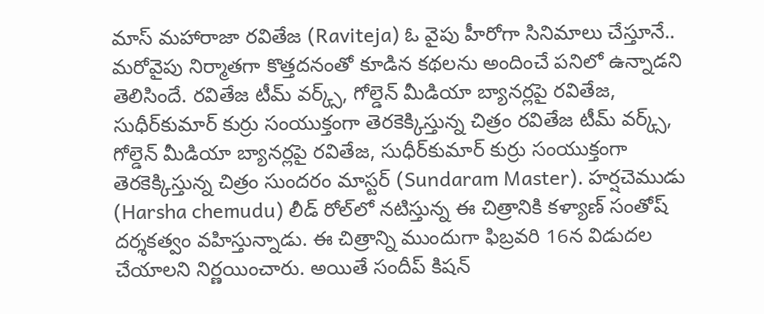మాస్ మహారాజా రవితేజ (Raviteja) ఓ వైపు హీరోగా సినిమాలు చేస్తూనే.. మరోవైపు నిర్మాతగా కొత్తదనంతో కూడిన కథలను అందించే పనిలో ఉన్నాడని తెలిసిందే. రవితేజ టీమ్‌ వర్క్స్‌, గోల్డెన్‌ మీడియా బ్యానర్లపై రవితేజ, సుధీర్‌కుమార్‌ కుర్రు సంయుక్తంగా తెరకెక్కిస్తున్న చిత్రం రవితేజ టీమ్‌ వర్క్స్‌, గోల్డెన్‌ మీడియా బ్యానర్లపై రవితేజ, సుధీర్‌కుమార్‌ కుర్రు సంయుక్తంగా తెరకెక్కిస్తున్న చిత్రం సుందరం మాస్టర్ (Sundaram Master). హర్షచెముడు (Harsha chemudu) లీడ్‌ రోల్‌లో నటిస్తున్న ఈ చిత్రానికి కళ్యాణ్ సంతోష్‌ దర్శకత్వం వహిస్తున్నాడు. ఈ చిత్రాన్ని ముందుగా ఫిబ్రవరి 16న విడుదల చేయాలని నిర్ణయించారు. అయితే సందీప్‌ కిషన్‌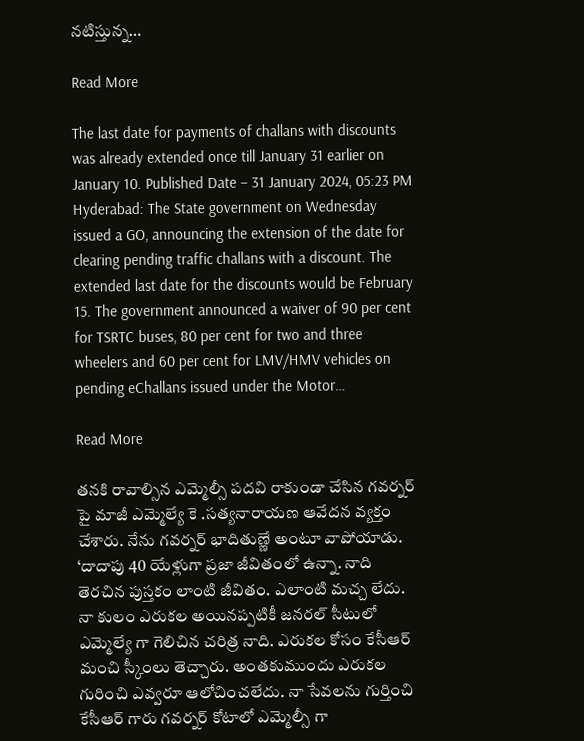నటిస్తున్న…

Read More

The last date for payments of challans with discounts was already extended once till January 31 earlier on January 10. Published Date – 31 January 2024, 05:23 PM Hyderabad: The State government on Wednesday issued a GO, announcing the extension of the date for clearing pending traffic challans with a discount. The extended last date for the discounts would be February 15. The government announced a waiver of 90 per cent for TSRTC buses, 80 per cent for two and three wheelers and 60 per cent for LMV/HMV vehicles on pending eChallans issued under the Motor…

Read More

తనకి రావాల్సిన ఎమ్మెల్సీ పదవి రాకుండా చేసిన గవర్నర్ పై మాజీ ఎమ్మెల్యే కె .సత్యనారాయణ ఆవేదన వ్యక్తం చేశారు. నేను గవర్నర్ భాదితుణ్ణే అంటూ వాపోయాడు. ‘దాదాపు 40 యేళ్లుగా ప్రజా జీవితంలో ఉన్నా. నాది తెరచిన పుస్తకం లాంటి జీవితం. ఎలాంటి మచ్చ లేదు. నా కులం ఎరుకల అయినప్పటికీ జనరల్ సీటులో ఎమ్మెల్యే గా గెలిచిన చరిత్ర నాది. ఎరుకల కోసం కేసీఆర్ మంచి స్కీంలు తెచ్చారు. అంతకుముందు ఎరుకల గురించి ఎవ్వరూ ఆలోచించలేదు. నా సేవలను గుర్తించి కేసీఆర్ గారు గవర్నర్ కోటాలో ఎమ్మెల్సీ గా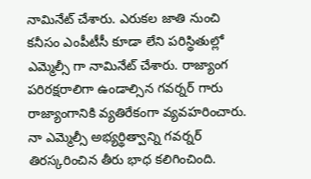నామినేట్ చేశారు. ఎరుకల జాతి నుంచి కనీసం ఎంపీటీసీ కూడా లేని పరిస్థితుల్లో ఎమ్మెల్సీ గా నామినేట్ చేశారు. రాజ్యాంగ పరిరక్షరాలిగా ఉండాల్సిన గవర్నర్ గారు రాజ్యాంగానికి వ్యతిరేకంగా వ్యవహరించారు. నా ఎమ్మెల్సీ అభ్యర్థిత్వాన్ని గవర్నర్ తిరస్కరించిన తీరు భాధ కలిగించింది.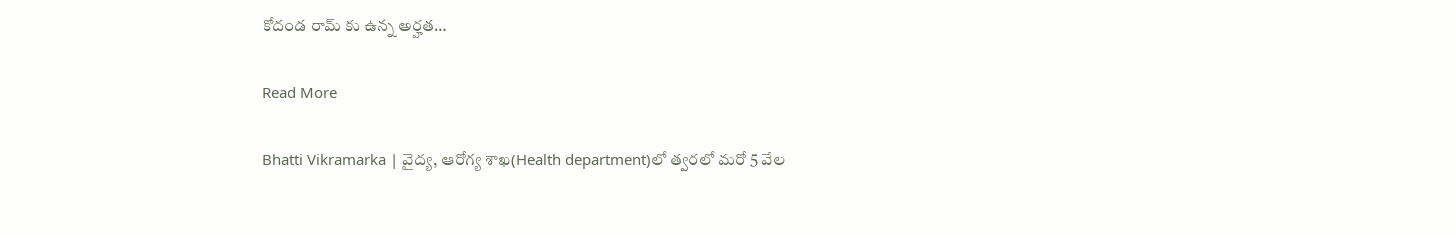కోదండ రామ్ కు ఉన్న అర్హత…

Read More

Bhatti Vikramarka | వైద్య, ఆరోగ్య శాఖ(Health department)లో త్వరలో మరో 5 వేల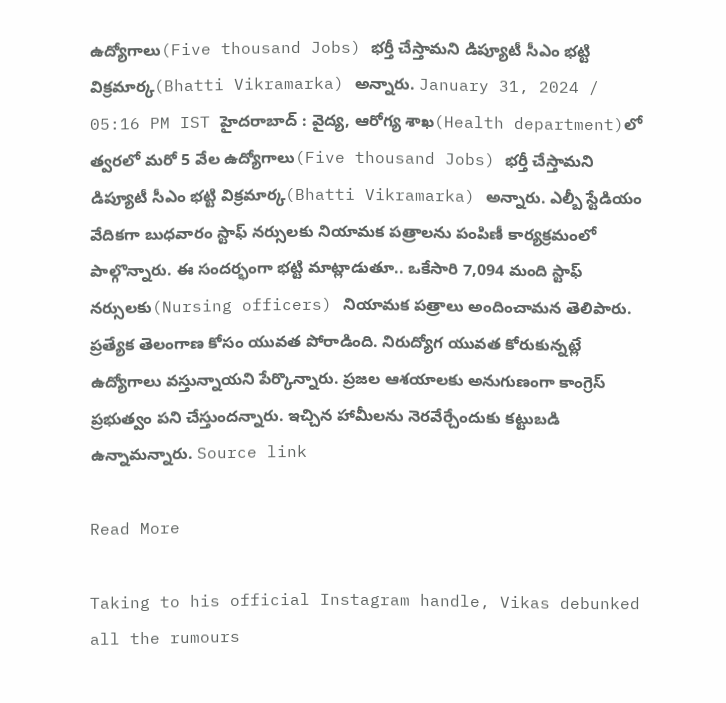ఉద్యోగాలు(Five thousand Jobs) భర్తీ చేస్తామని డిప్యూటీ సీఎం భట్టి విక్రమార్క(Bhatti Vikramarka) అన్నారు. January 31, 2024 / 05:16 PM IST హైదరాబాద్‌ : వైద్య, ఆరోగ్య శాఖ(Health department)లో త్వరలో మరో 5 వేల ఉద్యోగాలు(Five thousand Jobs) భర్తీ చేస్తామని డిప్యూటీ సీఎం భట్టి విక్రమార్క(Bhatti Vikramarka) అన్నారు. ఎల్బీ స్టేడియం వేదికగా బుధవారం స్టాఫ్‌ నర్సులకు నియామక పత్రాలను పంపిణీ కార్యక్రమంలో పాల్గొన్నారు. ఈ సందర్భంగా భట్టి మాట్లాడుతూ.. ఒకేసారి 7,094 మంది స్టాఫ్‌ నర్సులకు‌(Nursing officers) నియామక పత్రాలు అందించామన తెలిపారు. ప్రత్యేక తెలంగాణ కోసం యువత పోరాడింది. నిరుద్యోగ యువత కోరుకున్నట్లే ఉద్యోగాలు వస్తున్నాయని పేర్కొన్నారు. ప్రజల ఆశయాలకు అనుగుణంగా కాంగ్రెస్ ప్రభుత్వం పని చేస్తుందన్నారు. ఇచ్చిన హామీలను నెరవేర్చేందుకు కట్టుబడి ఉన్నామన్నారు. Source link

Read More

Taking to his official Instagram handle, Vikas debunked all the rumours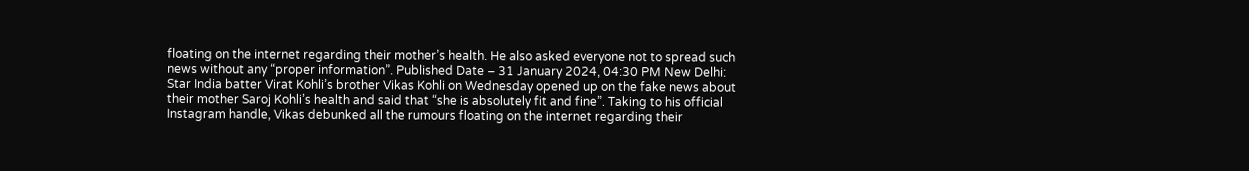floating on the internet regarding their mother’s health. He also asked everyone not to spread such news without any “proper information”. Published Date – 31 January 2024, 04:30 PM New Delhi: Star India batter Virat Kohli’s brother Vikas Kohli on Wednesday opened up on the fake news about their mother Saroj Kohli’s health and said that “she is absolutely fit and fine”. Taking to his official Instagram handle, Vikas debunked all the rumours floating on the internet regarding their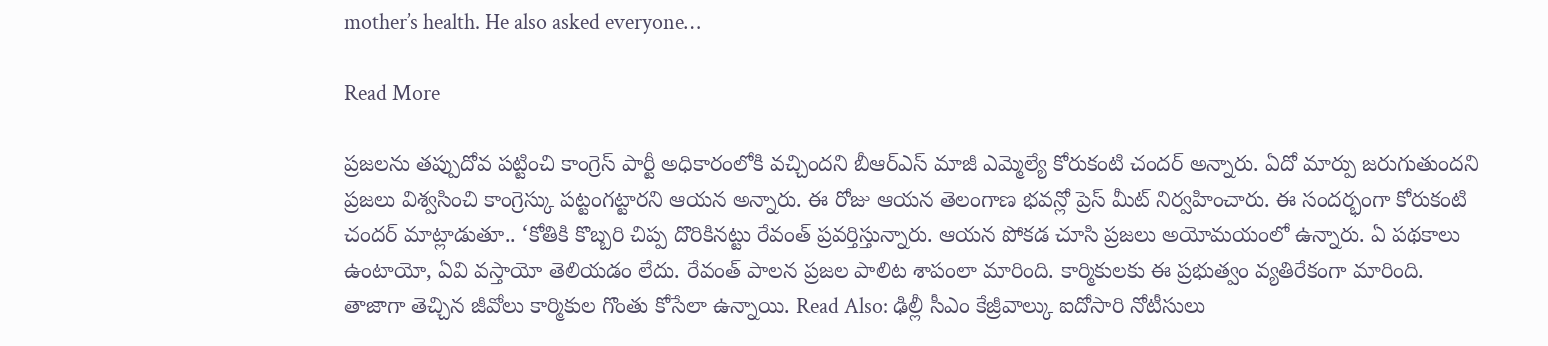mother’s health. He also asked everyone…

Read More

ప్రజలను తప్పుదోవ పట్టించి కాంగ్రెస్ పార్టీ అధికారంలోకి వచ్చిందని బీఆర్ఎస్ మాజీ ఎమ్మెల్యే కోరుకంటి చందర్ అన్నారు. ఏదో మార్పు జరుగుతుందని ప్రజలు విశ్వసించి కాంగ్రెస్కు పట్టంగట్టారని ఆయన అన్నారు. ఈ రోజు ఆయన తెలంగాణ భవన్లో ప్రెస్ మీట్ నిర్వహించారు. ఈ సందర్భంగా కోరుకంటి చందర్ మాట్లాడుతూ.. ‘కోతికి కొబ్బరి చిప్ప దొరికినట్టు రేవంత్ ప్రవర్తిస్తున్నారు. ఆయన పోకడ చూసి ప్రజలు అయోమయంలో ఉన్నారు. ఏ పథకాలు ఉంటాయో, ఏవి వస్తాయో తెలియడం లేదు. రేవంత్ పాలన ప్రజల పాలిట శాపంలా మారింది. కార్మికులకు ఈ ప్రభుత్వం వ్యతిరేకంగా మారింది. తాజాగా తెచ్చిన జీవోలు కార్మికుల గొంతు కోసేలా ఉన్నాయి. Read Also: ఢిల్లీ సీఎం కేజ్రీవాల్కు ఐదోసారి నోటీసులు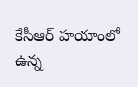కేసీఆర్ హయాంలో ఉన్న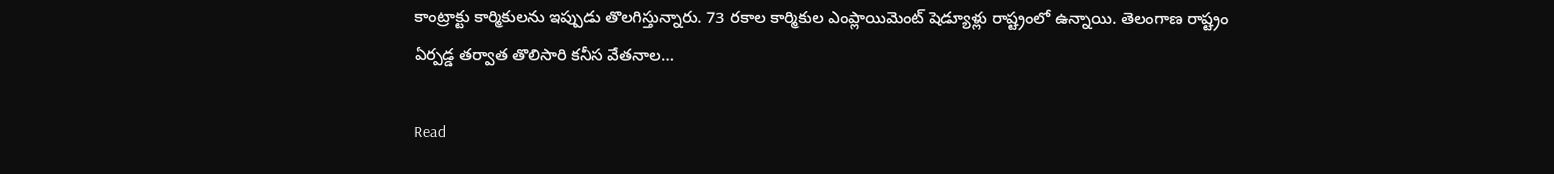కాంట్రాక్టు కార్మికులను ఇప్పుడు తొలగిస్తున్నారు. 73 రకాల కార్మికుల ఎంప్లాయిమెంట్ షెడ్యూళ్లు రాష్ట్రంలో ఉన్నాయి. తెలంగాణ రాష్ట్రం ఏర్పడ్డ తర్వాత తొలిసారి కనీస వేతనాల…

Read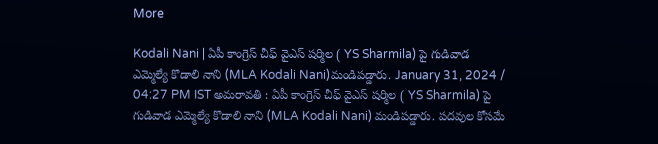More

Kodali Nani | ఏపీ కాంగ్రెస్‌ చీఫ్‌ వైఎస్‌ షర్మిల ( YS Sharmila) పై గుడివాడ ఎమ్మెల్యే కొడాలి నాని (MLA Kodali Nani)మండిపడ్డారు. January 31, 2024 / 04:27 PM IST అమరావతి : ఏపీ కాంగ్రెస్‌ చీఫ్‌ వైఎస్‌ షర్మిల ( YS Sharmila) పై గుడివాడ ఎమ్మెల్యే కొడాలి నాని (MLA Kodali Nani) మండిపడ్డారు. పదవుల కోసమే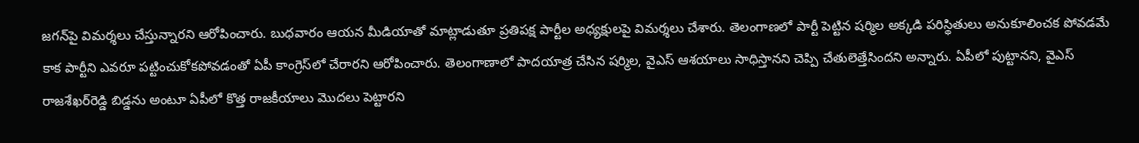జగన్‌పై విమర్శలు చేస్తున్నారని ఆరోపించారు. బుధవారం ఆయన మీడియాతో మాట్లాడుతూ ప్రతిపక్ష పార్టీల అధ్యక్షులపై విమర్శలు చేశారు. తెలంగాణలో పార్టీ పెట్టిన షర్మిల అక్కడి పరిస్థితులు అనుకూలించక పోవడమే కాక పార్టీని ఎవరూ పట్టించుకోకపోవడంతో ఏపీ కాంగ్రెస్‌లో చేరారని ఆరోపించారు. తెలంగాణాలో పాదయాత్ర చేసిన షర్మిల, వైఎస్ ఆశయాలు సాధిస్తానని చెప్పి చేతులెత్తేసిందని అన్నారు. ఏపీలో పుట్టానని, వైఎస్‌ రాజశేఖర్‌రెడ్డి బిడ్డను అంటూ ఏపీలో కొత్త రాజకీయాలు మొదలు పెట్టారని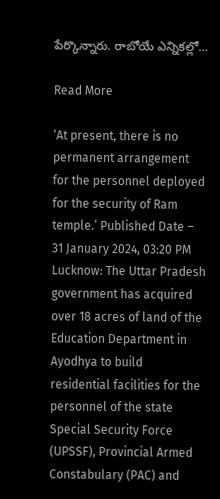పేర్కొన్నారు. రాబోయే ఎన్నికల్లో…

Read More

‘At present, there is no permanent arrangement for the personnel deployed for the security of Ram temple.’ Published Date – 31 January 2024, 03:20 PM Lucknow: The Uttar Pradesh government has acquired over 18 acres of land of the Education Department in Ayodhya to build residential facilities for the personnel of the state Special Security Force (UPSSF), Provincial Armed Constabulary (PAC) and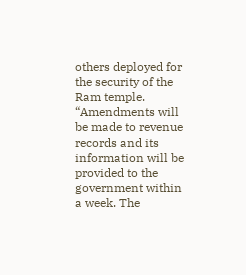others deployed for the security of the Ram temple. “Amendments will be made to revenue records and its information will be provided to the government within a week. The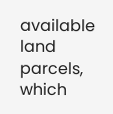available land parcels, which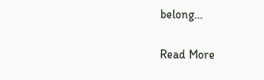belong…

Read More